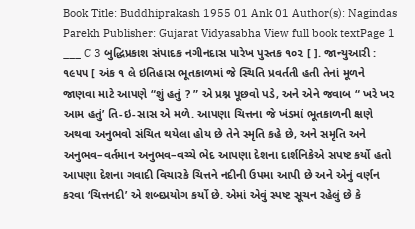Book Title: Buddhiprakash 1955 01 Ank 01 Author(s): Nagindas Parekh Publisher: Gujarat Vidyasabha View full book textPage 1
___ C 3 બુદ્ધિપ્રકાશ સંપાદક નગીનદાસ પારેખ પુસ્તક ૧૦૨ [ ]. જાન્યુઆરી : ૧૯૫૫ [ અંક ૧ લે ઇતિહાસ ભૂતકાળમાં જે સ્થિતિ પ્રવર્તતી હતી તેનાં મૂળને જાણવા માટે આપણે “શું હતું ? ” એ પ્રશ્ન પૂછવો પડે, અને એને જવાબ “ ખરે ખર આમ હતું’ તિ-ઇ-સાસ એ મળે. આપણા ચિત્તના જે ખંડમાં ભૂતકાળની ક્ષણે અથવા અનુભવો સંચિત થયેલા હોય છે તેને સ્મૃતિ કહે છે, અને સમૃતિ અને અનુભવ–વર્તમાન અનુભવ–વચ્ચે ભેદ આપણા દેશના દાર્શનિકેએ સપષ્ટ કર્યો હતો આપણા દેશના ગવાદી વિચારકે ચિત્તને નદીની ઉપમા આપી છે અને એનું વર્ણન કરવા ‘ચિત્તનદી’ એ શબ્દપ્રયોગ કર્યો છે. એમાં એવું સ્પષ્ટ સૂચન રહેલું છે કે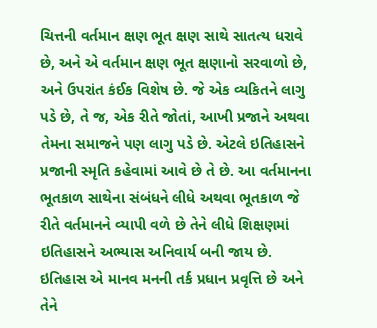ચિત્તની વર્તમાન ક્ષણ ભૂત ક્ષણ સાથે સાતત્ય ધરાવે છે, અને એ વર્તમાન ક્ષણ ભૂત ક્ષણાનો સરવાળો છે, અને ઉપરાંત કંઈક વિશેષ છે. જે એક વ્યકિતને લાગુ પડે છે, તે જ, એક રીતે જોતાં, આખી પ્રજાને અથવા તેમના સમાજને પણ લાગુ પડે છે. એટલે ઇતિહાસને પ્રજાની સ્મૃતિ કહેવામાં આવે છે તે છે. આ વર્તમાનના ભૂતકાળ સાથેના સંબંધને લીધે અથવા ભૂતકાળ જે રીતે વર્તમાનને વ્યાપી વળે છે તેને લીધે શિક્ષણમાં ઇતિહાસને અભ્યાસ અનિવાર્ય બની જાય છે. ઇતિહાસ એ માનવ મનની તર્ક પ્રધાન પ્રવૃત્તિ છે અને તેને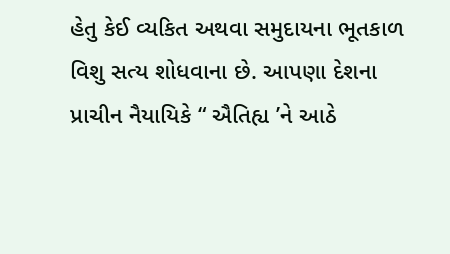હેતુ કેઈ વ્યકિત અથવા સમુદાયના ભૂતકાળ વિશુ સત્ય શોધવાના છે. આપણા દેશના પ્રાચીન નૈયાયિકે “ ઐતિહ્ય ’ને આઠે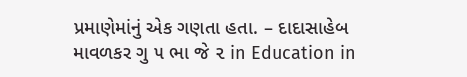પ્રમાણેમાંનું એક ગણતા હતા. – દાદાસાહેબ માવળકર ગુ ૫ ભા જે ૨ in Education in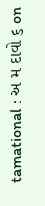tamational : અ મ દાવો ૬ on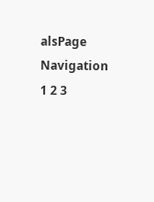alsPage Navigation
1 2 3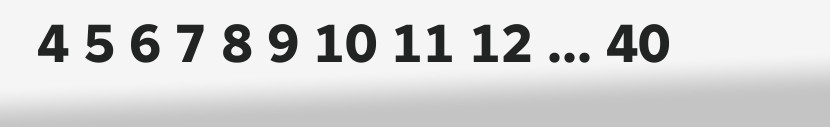4 5 6 7 8 9 10 11 12 ... 40